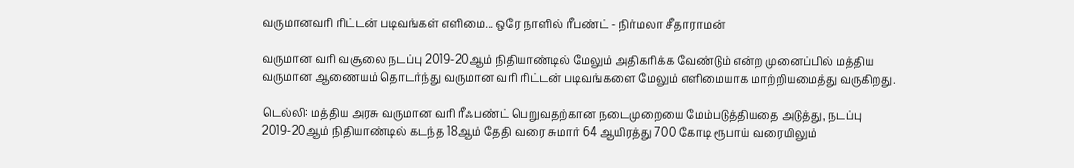வருமானவரி ரிட்டன் படிவங்கள் எளிமை... ஒரே நாளில் ரீபண்ட் - நிர்மலா சீதாராமன்

வருமான வரி வசூலை நடப்பு 2019-20ஆம் நிதியாண்டில் மேலும் அதிகரிக்க வேண்டும் என்ற முனைப்பில் மத்திய வருமான ஆணையம் தொடர்ந்து வருமான வரி ரிட்டன் படிவங்களை மேலும் எளிமையாக மாற்றியமைத்து வருகிறது.

டெல்லி: மத்திய அரசு வருமான வரி ரீஃபண்ட் பெறுவதற்கான நடைமுறையை மேம்படுத்தியதை அடுத்து, நடப்பு 2019-20ஆம் நிதியாண்டில் கடந்த 18ஆம் தேதி வரை சுமார் 64 ஆயிரத்து 700 கோடி ரூபாய் வரையிலும்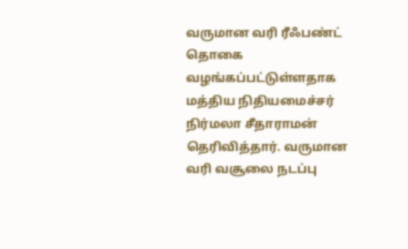வருமான வரி ரீஃபண்ட் தொகை வழங்கப்பட்டுள்ளதாக மத்திய நிதியமைச்சர் நிர்மலா சீதாராமன் தெரிவித்தார். வருமான வரி வசூலை நடப்பு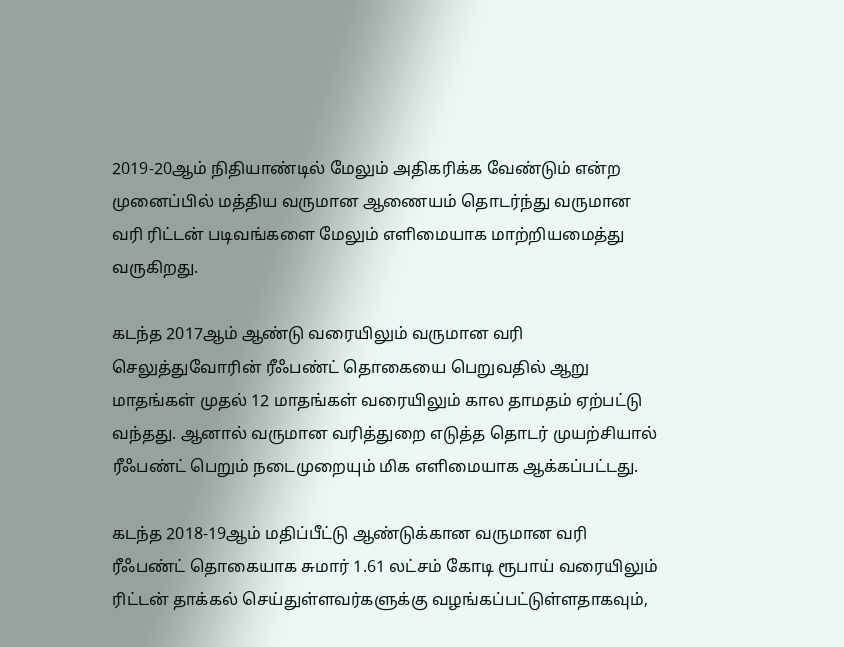2019-20ஆம் நிதியாண்டில் மேலும் அதிகரிக்க வேண்டும் என்ற முனைப்பில் மத்திய வருமான ஆணையம் தொடர்ந்து வருமான வரி ரிட்டன் படிவங்களை மேலும் எளிமையாக மாற்றியமைத்து வருகிறது.

கடந்த 2017ஆம் ஆண்டு வரையிலும் வருமான வரி செலுத்துவோரின் ரீஃபண்ட் தொகையை பெறுவதில் ஆறு மாதங்கள் முதல் 12 மாதங்கள் வரையிலும் கால தாமதம் ஏற்பட்டு வந்தது. ஆனால் வருமான வரித்துறை எடுத்த தொடர் முயற்சியால் ரீஃபண்ட் பெறும் நடைமுறையும் மிக எளிமையாக ஆக்கப்பட்டது.

கடந்த 2018-19ஆம் மதிப்பீட்டு ஆண்டுக்கான வருமான வரி ரீஃபண்ட் தொகையாக சுமார் 1.61 லட்சம் கோடி ரூபாய் வரையிலும் ரிட்டன் தாக்கல் செய்துள்ளவர்களுக்கு வழங்கப்பட்டுள்ளதாகவும்,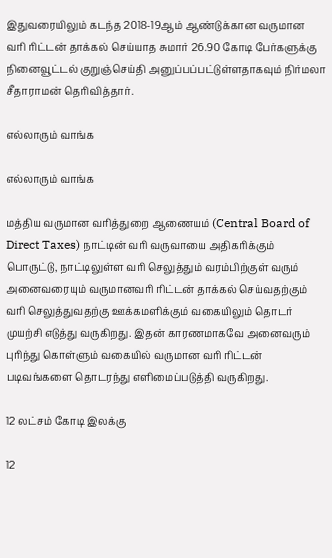இதுவரையிலும் கடந்த 2018-19ஆம் ஆண்டுக்கான வருமான வரி ரிட்டன் தாக்கல் செய்யாத சுமார் 26.90 கோடி பேர்களுக்கு நினைவூட்டல் குறுஞ்செய்தி அனுப்பப்பட்டுள்ளதாகவும் நிர்மலா சீதாராமன் தெரிவித்தார்.

எல்லாரும் வாங்க

எல்லாரும் வாங்க

மத்திய வருமான வரித்துறை ஆணையம் (Central Board of Direct Taxes) நாட்டின் வரி வருவாயை அதிகரிக்கும் பொருட்டு, நாட்டிலுள்ள வரி செலுத்தும் வரம்பிற்குள் வரும் அனைவரையும் வருமானவரி ரிட்டன் தாக்கல் செய்வதற்கும் வரி செலுத்துவதற்கு ஊக்கமளிக்கும் வகையிலும் தொடர் முயற்சி எடுத்து வருகிறது. இதன் காரணமாகவே அனைவரும் புரிந்து கொள்ளும் வகையில் வருமான வரி ரிட்டன் படிவங்களை தொடரந்து எளிமைப்படுத்தி வருகிறது.

12 லட்சம் கோடி இலக்கு

12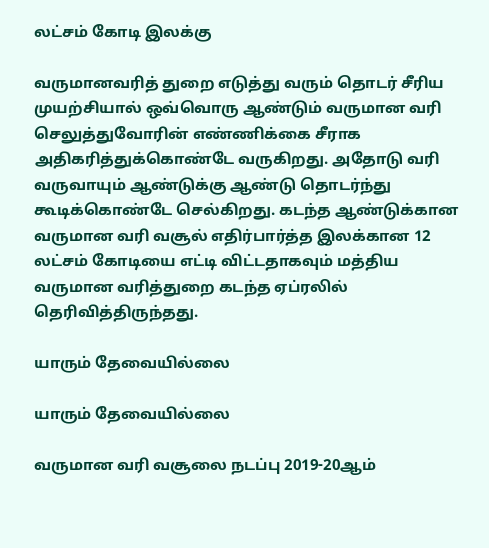லட்சம் கோடி இலக்கு

வருமானவரித் துறை எடுத்து வரும் தொடர் சீரிய முயற்சியால் ஒவ்வொரு ஆண்டும் வருமான வரி செலுத்துவோரின் எண்ணிக்கை சீராக அதிகரித்துக்கொண்டே வருகிறது. அதோடு வரி வருவாயும் ஆண்டுக்கு ஆண்டு தொடர்ந்து கூடிக்கொண்டே செல்கிறது. கடந்த ஆண்டுக்கான வருமான வரி வசூல் எதிர்பார்த்த இலக்கான 12 லட்சம் கோடியை எட்டி விட்டதாகவும் மத்திய வருமான வரித்துறை கடந்த ஏப்ரலில் தெரிவித்திருந்தது.

யாரும் தேவையில்லை

யாரும் தேவையில்லை

வருமான வரி வசூலை நடப்பு 2019-20ஆம்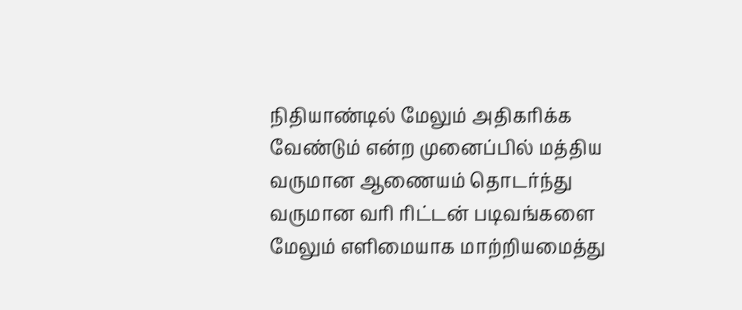நிதியாண்டில் மேலும் அதிகரிக்க வேண்டும் என்ற முனைப்பில் மத்திய வருமான ஆணையம் தொடர்ந்து வருமான வரி ரிட்டன் படிவங்களை மேலும் எளிமையாக மாற்றியமைத்து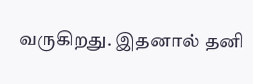வருகிறது. இதனால் தனி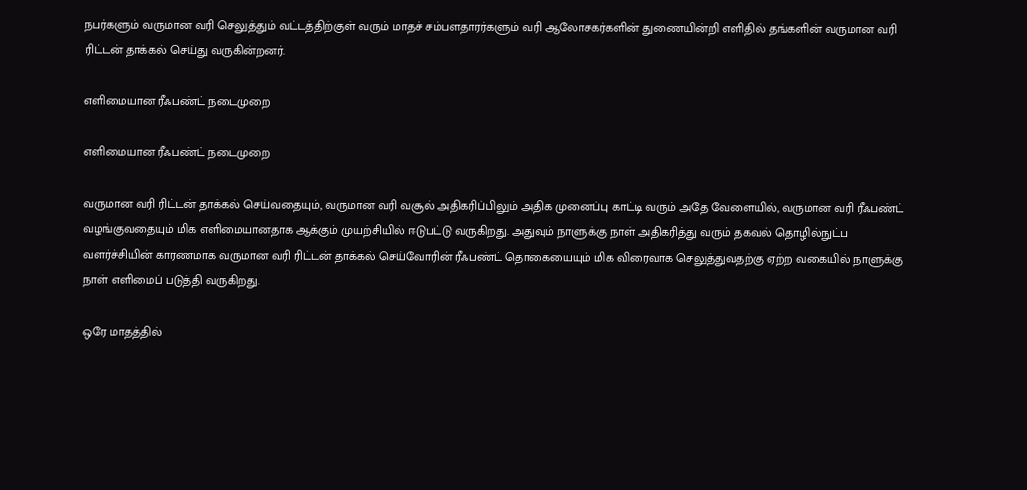நபர்களும் வருமான வரி செலுத்தும் வட்டத்திற்குள் வரும் மாதச் சம்பளதாரர்களும் வரி ஆலோசகர்களின் துணையின்றி எளிதில் தங்களின் வருமான வரி ரிட்டன் தாக்கல் செய்து வருகின்றனர்.

எளிமையான ரீஃபண்ட் நடைமுறை

எளிமையான ரீஃபண்ட் நடைமுறை

வருமான வரி ரிட்டன் தாக்கல் செய்வதையும், வருமான வரி வசூல் அதிகரிப்பிலும் அதிக முனைப்பு காட்டி வரும் அதே வேளையில், வருமான வரி ரீஃபண்ட் வழங்குவதையும் மிக எளிமையானதாக ஆக்கும் முயற்சியில் ஈடுபட்டு வருகிறது. அதுவும் நாளுக்கு நாள் அதிகரித்து வரும் தகவல் தொழில்நுட்ப வளர்ச்சியின் காரணமாக வருமான வரி ரிட்டன் தாக்கல் செய்வோரின் ரீஃபண்ட் தொகையையும் மிக விரைவாக செலுத்துவதற்கு ஏற்ற வகையில் நாளுக்கு நாள் எளிமைப் படுத்தி வருகிறது.

ஒரே மாதத்தில்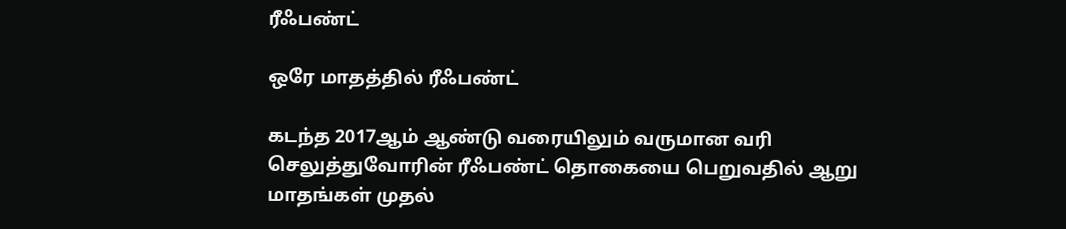ரீஃபண்ட்

ஒரே மாதத்தில் ரீஃபண்ட்

கடந்த 2017ஆம் ஆண்டு வரையிலும் வருமான வரி செலுத்துவோரின் ரீஃபண்ட் தொகையை பெறுவதில் ஆறு மாதங்கள் முதல்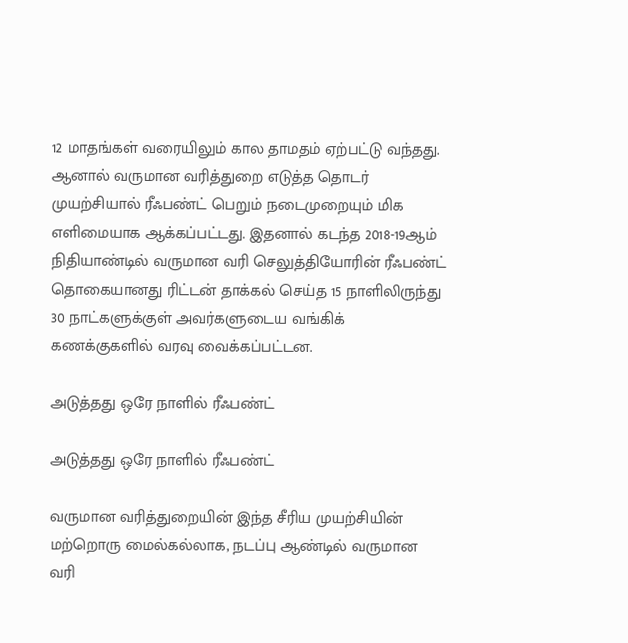12 மாதங்கள் வரையிலும் கால தாமதம் ஏற்பட்டு வந்தது. ஆனால் வருமான வரித்துறை எடுத்த தொடர் முயற்சியால் ரீஃபண்ட் பெறும் நடைமுறையும் மிக எளிமையாக ஆக்கப்பட்டது. இதனால் கடந்த 2018-19ஆம் நிதியாண்டில் வருமான வரி செலுத்தியோரின் ரீஃபண்ட் தொகையானது ரிட்டன் தாக்கல் செய்த 15 நாளிலிருந்து 30 நாட்களுக்குள் அவர்களுடைய வங்கிக் கணக்குகளில் வரவு வைக்கப்பட்டன.

அடுத்தது ஒரே நாளில் ரீஃபண்ட்

அடுத்தது ஒரே நாளில் ரீஃபண்ட்

வருமான வரித்துறையின் இந்த சீரிய முயற்சியின் மற்றொரு மைல்கல்லாக, நடப்பு ஆண்டில் வருமான வரி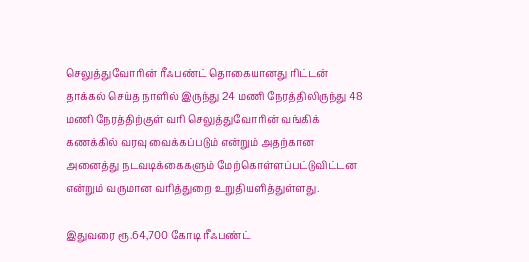செலுத்துவோரின் ரீஃபண்ட் தொகையானது ரிட்டன் தாக்கல் செய்த நாளில் இருந்து 24 மணி நேரத்திலிருந்து 48 மணி நேரத்திற்குள் வரி செலுத்துவோரின் வங்கிக் கணக்கில் வரவு வைக்கப்படும் என்றும் அதற்கான அனைத்து நடவடிக்கைகளும் மேற்கொள்ளப்பட்டுவிட்டன என்றும் வருமான வரித்துறை உறுதியளித்துள்ளது.

இதுவரை ரூ.64,700 கோடி ரீஃபண்ட்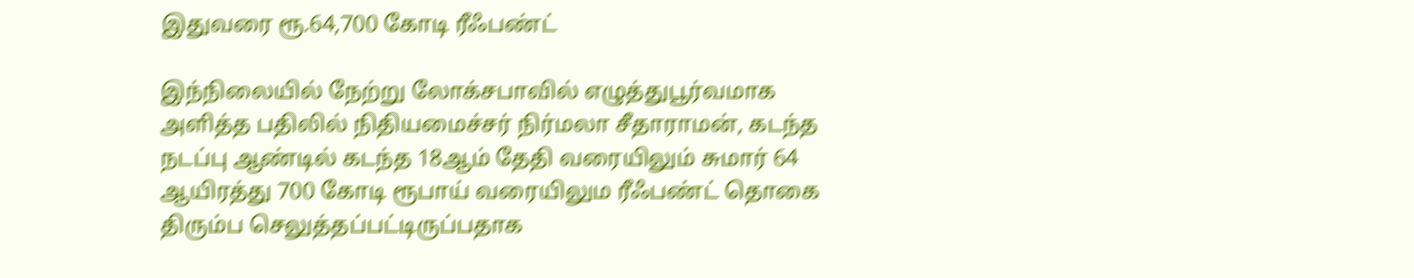இதுவரை ரூ.64,700 கோடி ரீஃபண்ட்

இந்நிலையில் நேற்று லோக்சபாவில் எழுத்துபூர்வமாக அளித்த பதிலில் நிதியமைச்சர் நிர்மலா சீதாராமன், கடந்த நடப்பு ஆண்டில் கடந்த 18ஆம் தேதி வரையிலும் சுமார் 64 ஆயிரத்து 700 கோடி ரூபாய் வரையிலும ரீஃபண்ட் தொகை திரும்ப செலுத்தப்பட்டிருப்பதாக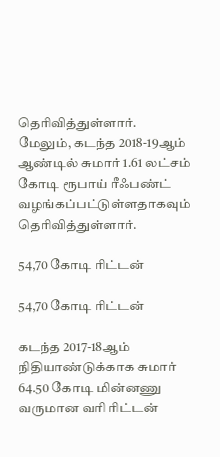தெரிவித்துள்ளார். மேலும், கடந்த 2018-19ஆம் ஆண்டில் சுமார் 1.61 லட்சம் கோடி ரூபாய் ரீஃபண்ட் வழங்கப்பட்டுள்ளதாகவும் தெரிவித்துள்ளார்.

54,70 கோடி ரிட்டன்

54,70 கோடி ரிட்டன்

கடந்த 2017-18ஆம் நிதியாண்டுக்காக சுமார் 64.50 கோடி மின்னணு வருமான வரி ரிட்டன்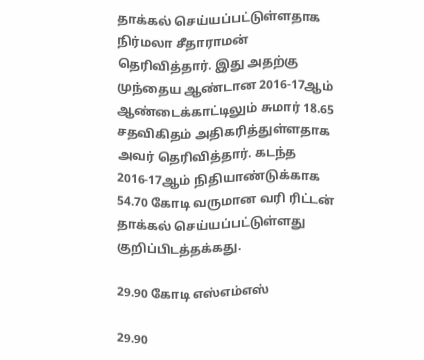தாக்கல் செய்யப்பட்டுள்ளதாக நிர்மலா சீதாராமன் தெரிவித்தார். இது அதற்கு முந்தைய ஆண்டான 2016-17ஆம் ஆண்டைக்காட்டிலும் சுமார் 18.65 சதவிகிதம் அதிகரித்துள்ளதாக அவர் தெரிவித்தார். கடந்த 2016-17ஆம் நிதியாண்டுக்காக 54.70 கோடி வருமான வரி ரிட்டன் தாக்கல் செய்யப்பட்டுள்ளது குறிப்பிடத்தக்கது.

29.90 கோடி எஸ்எம்எஸ்

29.90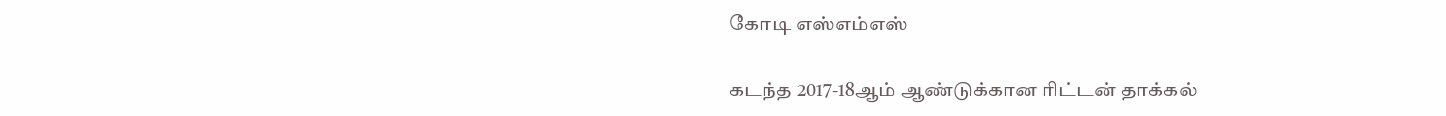கோடி எஸ்எம்எஸ்

கடந்த 2017-18ஆம் ஆண்டுக்கான ரிட்டன் தாக்கல்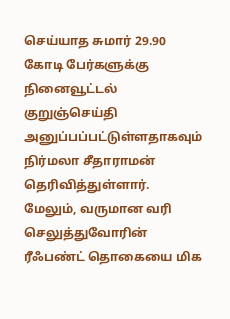செய்யாத சுமார் 29.90 கோடி பேர்களுக்கு நினைவூட்டல் குறுஞ்செய்தி அனுப்பப்பட்டுள்ளதாகவும் நிர்மலா சீதாராமன் தெரிவித்துள்ளார். மேலும், வருமான வரி செலுத்துவோரின் ரீஃபண்ட் தொகையை மிக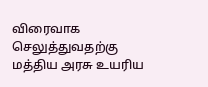விரைவாக செலுத்துவதற்கு மத்திய அரசு உயரிய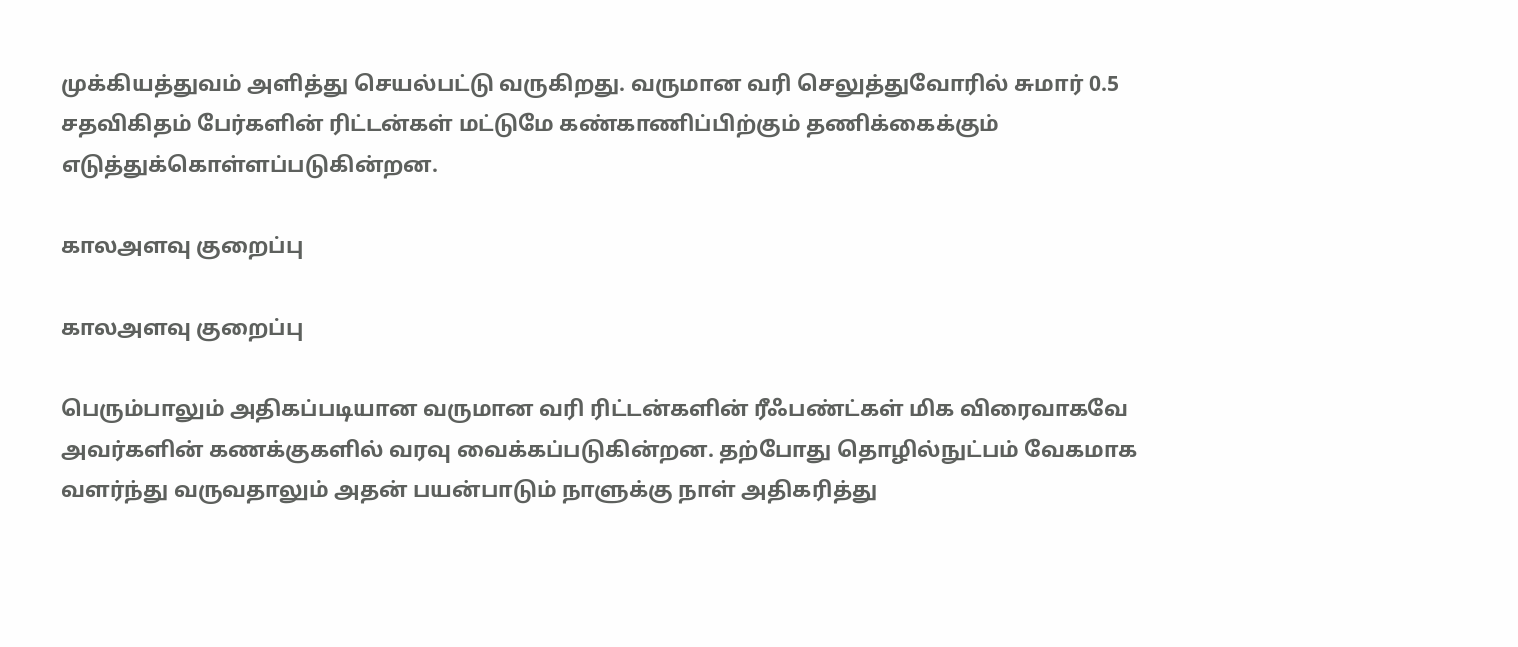முக்கியத்துவம் அளித்து செயல்பட்டு வருகிறது. வருமான வரி செலுத்துவோரில் சுமார் 0.5 சதவிகிதம் பேர்களின் ரிட்டன்கள் மட்டுமே கண்காணிப்பிற்கும் தணிக்கைக்கும் எடுத்துக்கொள்ளப்படுகின்றன.

காலஅளவு குறைப்பு

காலஅளவு குறைப்பு

பெரும்பாலும் அதிகப்படியான வருமான வரி ரிட்டன்களின் ரீஃபண்ட்கள் மிக விரைவாகவே அவர்களின் கணக்குகளில் வரவு வைக்கப்படுகின்றன. தற்போது தொழில்நுட்பம் வேகமாக வளர்ந்து வருவதாலும் அதன் பயன்பாடும் நாளுக்கு நாள் அதிகரித்து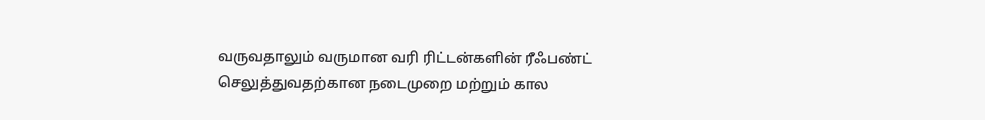வருவதாலும் வருமான வரி ரிட்டன்களின் ரீஃபண்ட் செலுத்துவதற்கான நடைமுறை மற்றும் கால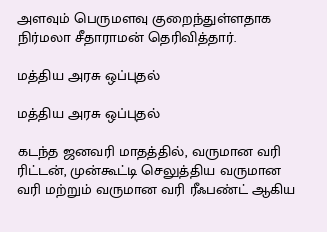அளவும் பெருமளவு குறைந்துள்ளதாக நிர்மலா சீதாராமன் தெரிவித்தார்.

மத்திய அரசு ஒப்புதல்

மத்திய அரசு ஒப்புதல்

கடந்த ஜனவரி மாதத்தில், வருமான வரி ரிட்டன், முன்கூட்டி செலுத்திய வருமான வரி மற்றும் வருமான வரி ரீஃபண்ட் ஆகிய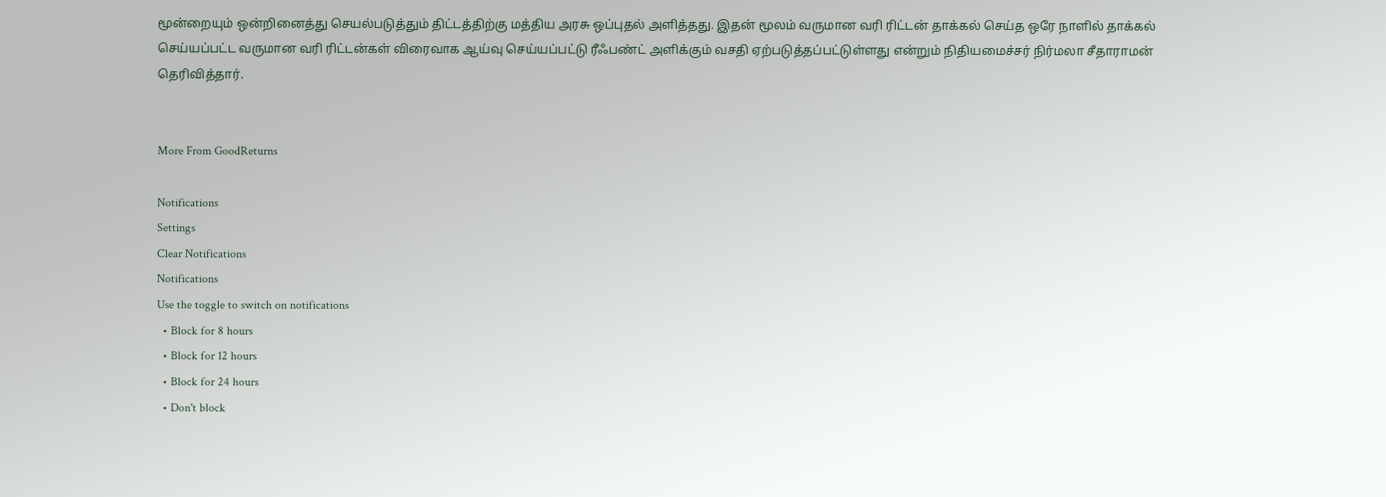மூன்றையும் ஒன்றினைத்து செயல்படுத்தும் திட்டத்திற்கு மத்திய அரசு ஒப்புதல் அளித்தது. இதன் மூலம் வருமான வரி ரிட்டன் தாக்கல் செய்த ஒரே நாளில் தாக்கல் செய்யப்பட்ட வருமான வரி ரிட்டன்கள் விரைவாக ஆய்வு செய்யப்பட்டு ரீஃபண்ட் அளிக்கும் வசதி ஏற்படுத்தப்பட்டுள்ளது என்றும் நிதியமைச்சர் நிர்மலா சீதாராமன் தெரிவித்தார்.


More From GoodReturns

Notifications
Settings
Clear Notifications
Notifications
Use the toggle to switch on notifications
  • Block for 8 hours
  • Block for 12 hours
  • Block for 24 hours
  • Don't block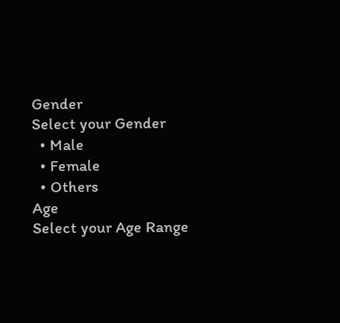Gender
Select your Gender
  • Male
  • Female
  • Others
Age
Select your Age Range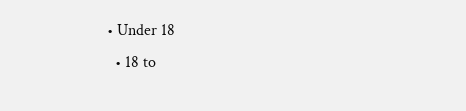• Under 18
  • 18 to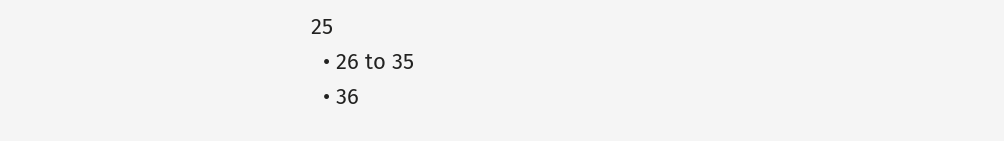25
  • 26 to 35
  • 36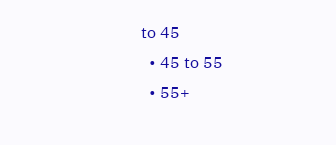to 45
  • 45 to 55
  • 55+